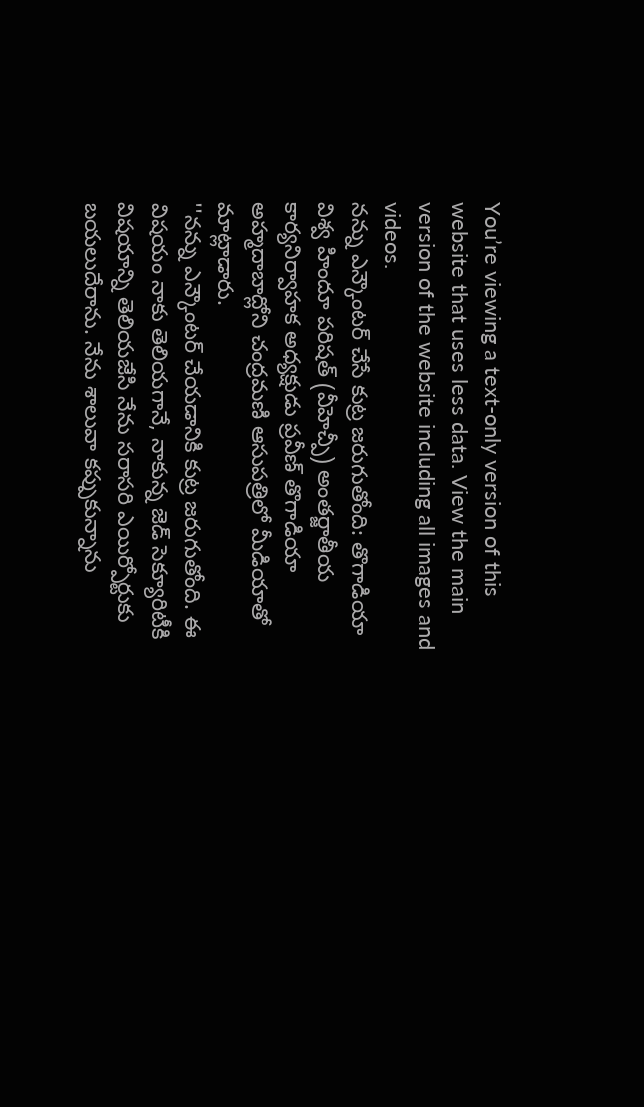You’re viewing a text-only version of this website that uses less data. View the main version of the website including all images and videos.
నన్ను ఎన్కౌంటర్ చేసే కుట్ర జరుగుతోంది: తొగాడియా
విశ్వ హిందూ పరిషత్ (వీహెచ్పీ) అంతర్జాతీయ కార్యనిర్వాహక అధ్యక్షుడు ప్రవీణ్ తొగాడియా అహ్మదాబాద్లోని చంద్రమణి ఆసుపత్రిలో మీడియాతో మాట్లాడారు.
''నన్ను ఎన్కౌంటర్ చేయడానికి కుట్ర జరుగుతోంది. ఈ విషయం నాకు తెలియగానే, నాకున్న జెడ్ సెక్యూరిటీకి విషయాన్ని తెలియజేసి నేను సరాసరి ఎయిర్పోర్టుకు బయలుదేరాను. నేను శాలువా కప్పుకున్నాను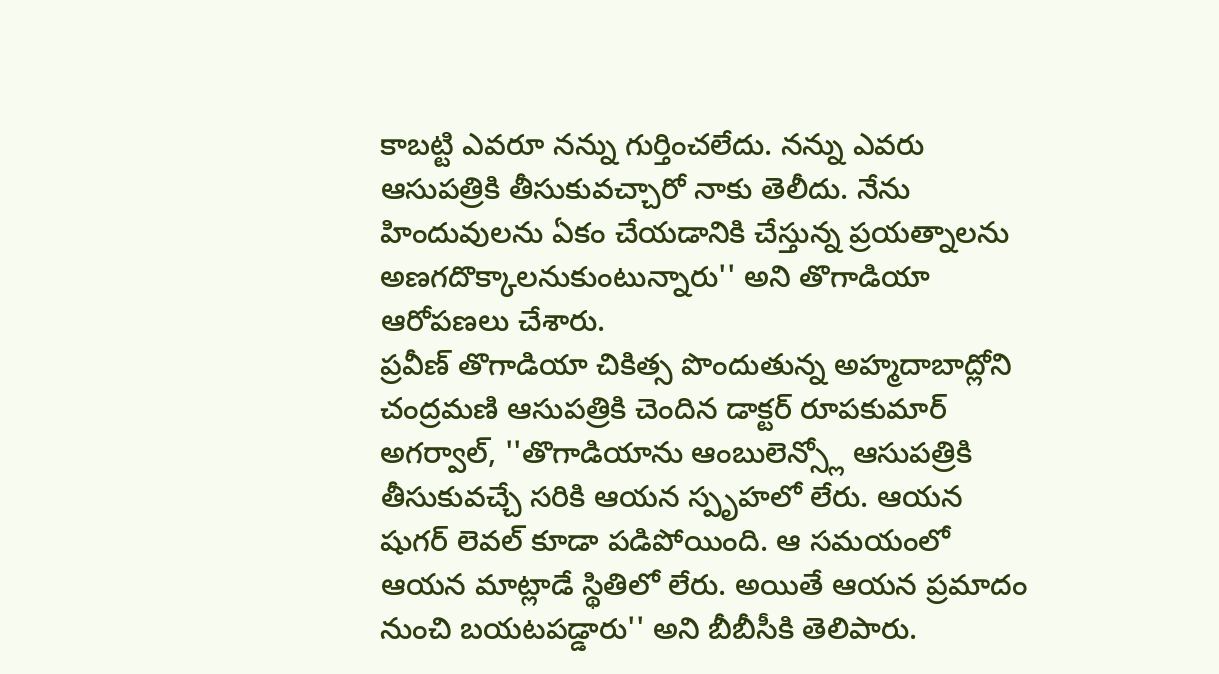కాబట్టి ఎవరూ నన్ను గుర్తించలేదు. నన్ను ఎవరు ఆసుపత్రికి తీసుకువచ్చారో నాకు తెలీదు. నేను హిందువులను ఏకం చేయడానికి చేస్తున్న ప్రయత్నాలను అణగదొక్కాలనుకుంటున్నారు'' అని తొగాడియా ఆరోపణలు చేశారు.
ప్రవీణ్ తొగాడియా చికిత్స పొందుతున్న అహ్మదాబాద్లోని చంద్రమణి ఆసుపత్రికి చెందిన డాక్టర్ రూపకుమార్ అగర్వాల్, ''తొగాడియాను ఆంబులెన్స్లో ఆసుపత్రికి తీసుకువచ్చే సరికి ఆయన స్పృహలో లేరు. ఆయన షుగర్ లెవల్ కూడా పడిపోయింది. ఆ సమయంలో ఆయన మాట్లాడే స్థితిలో లేరు. అయితే ఆయన ప్రమాదం నుంచి బయటపడ్డారు'' అని బీబీసీకి తెలిపారు.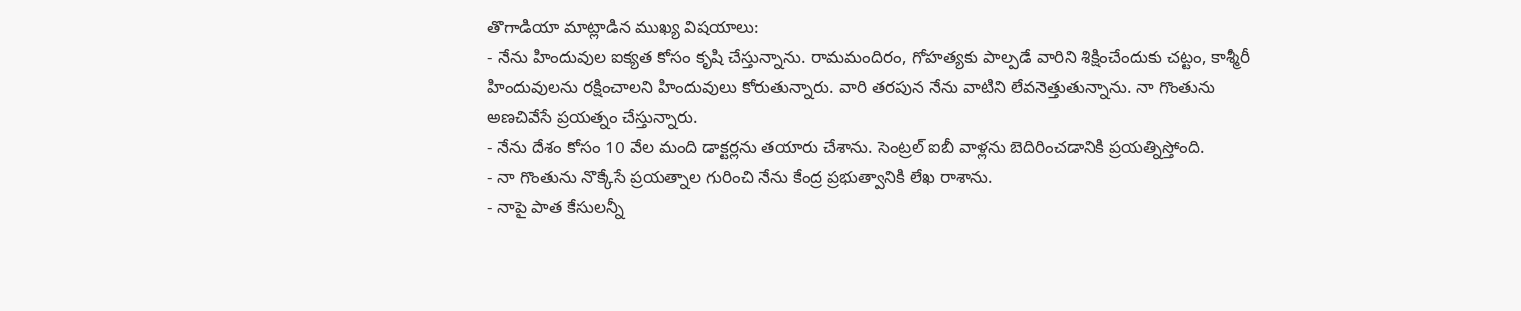తొగాడియా మాట్లాడిన ముఖ్య విషయాలు:
- నేను హిందువుల ఐక్యత కోసం కృషి చేస్తున్నాను. రామమందిరం, గోహత్యకు పాల్పడే వారిని శిక్షించేందుకు చట్టం, కాశ్మీరీ హిందువులను రక్షించాలని హిందువులు కోరుతున్నారు. వారి తరపున నేను వాటిని లేవనెత్తుతున్నాను. నా గొంతును అణచివేసే ప్రయత్నం చేస్తున్నారు.
- నేను దేశం కోసం 10 వేల మంది డాక్టర్లను తయారు చేశాను. సెంట్రల్ ఐబీ వాళ్లను బెదిరించడానికి ప్రయత్నిస్తోంది.
- నా గొంతును నొక్కేసే ప్రయత్నాల గురించి నేను కేంద్ర ప్రభుత్వానికి లేఖ రాశాను.
- నాపై పాత కేసులన్నీ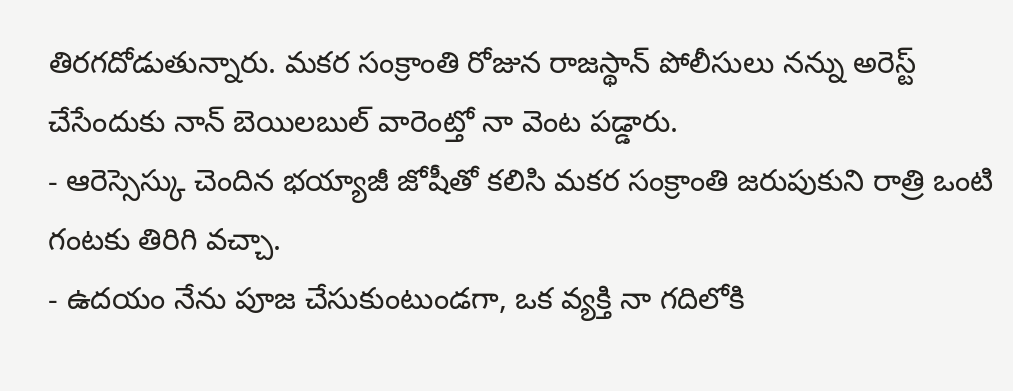తిరగదోడుతున్నారు. మకర సంక్రాంతి రోజున రాజస్థాన్ పోలీసులు నన్ను అరెస్ట్ చేసేందుకు నాన్ బెయిలబుల్ వారెంట్తో నా వెంట పడ్డారు.
- ఆరెస్సెస్కు చెందిన భయ్యాజీ జోషీతో కలిసి మకర సంక్రాంతి జరుపుకుని రాత్రి ఒంటి గంటకు తిరిగి వచ్చా.
- ఉదయం నేను పూజ చేసుకుంటుండగా, ఒక వ్యక్తి నా గదిలోకి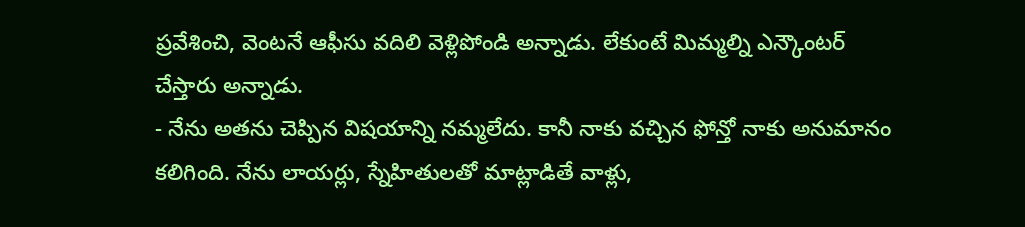ప్రవేశించి, వెంటనే ఆఫీసు వదిలి వెళ్లిపోండి అన్నాడు. లేకుంటే మిమ్మల్ని ఎన్కౌంటర్ చేస్తారు అన్నాడు.
- నేను అతను చెప్పిన విషయాన్ని నమ్మలేదు. కానీ నాకు వచ్చిన ఫోన్తో నాకు అనుమానం కలిగింది. నేను లాయర్లు, స్నేహితులతో మాట్లాడితే వాళ్లు,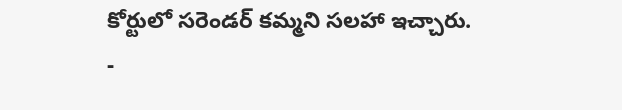కోర్టులో సరెండర్ కమ్మని సలహా ఇచ్చారు.
-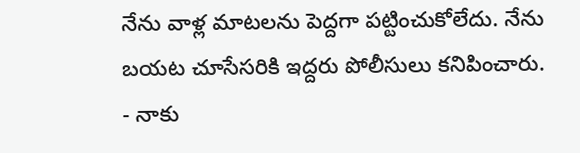నేను వాళ్ల మాటలను పెద్దగా పట్టించుకోలేదు. నేను బయట చూసేసరికి ఇద్దరు పోలీసులు కనిపించారు.
- నాకు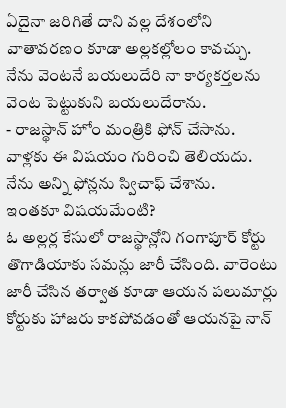ఏదైనా జరిగితే దాని వల్ల దేశంలోని వాతావరణం కూడా అల్లకల్లోలం కావచ్చు. నేను వెంటనే బయలుదేరి నా కార్యకర్తలను వెంట పెట్టుకుని బయలుదేరాను.
- రాజస్థాన్ హోం మంత్రికి ఫోన్ చేసాను. వాళ్లకు ఈ విషయం గురించి తెలియదు. నేను అన్ని ఫోన్లను స్విచాఫ్ చేశాను.
ఇంతకూ విషయమేంటి?
ఓ అల్లర్ల కేసులో రాజస్థాన్లోని గంగాపూర్ కోర్టు తొగాడియాకు సమన్లు జారీ చేసింది. వారెంటు జారీ చేసిన తర్వాత కూడా ఆయన పలుమార్లు కోర్టుకు హాజరు కాకపోవడంతో ఆయనపై నాన్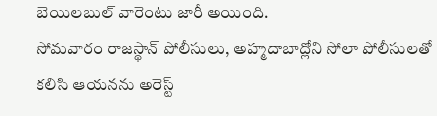బెయిలబుల్ వారెంటు జారీ అయింది.
సోమవారం రాజస్థాన్ పోలీసులు, అహ్మదాబాద్లోని సోలా పోలీసులతో కలిసి ఆయనను అరెస్ట్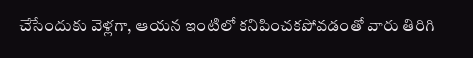చేసేందుకు వెళ్లగా, ఆయన ఇంటిలో కనిపించకపోవడంతో వారు తిరిగి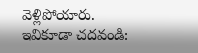వెళ్లిపోయారు.
ఇవికూడా చదవండి: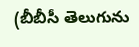(బీబీసీ తెలుగును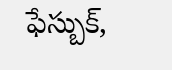ఫేస్బుక్,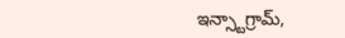ఇన్స్టాగ్రామ్,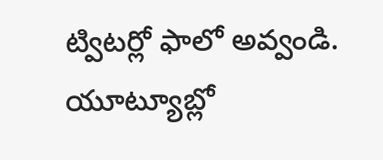ట్విటర్లో ఫాలో అవ్వండి. యూట్యూబ్లో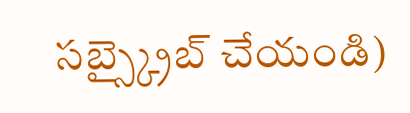సబ్స్క్రైబ్ చేయండి)